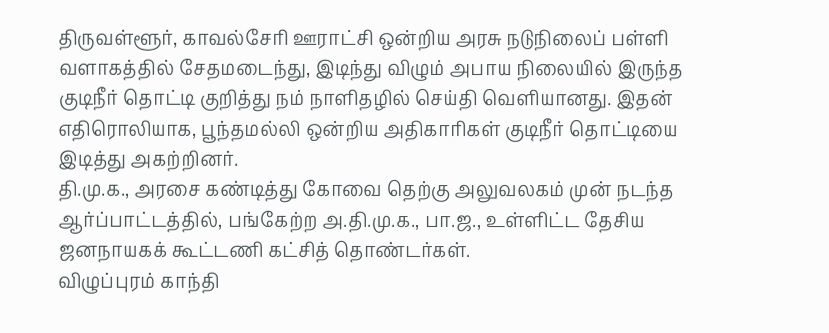திருவள்ளூர், காவல்சேரி ஊராட்சி ஒன்றிய அரசு நடுநிலைப் பள்ளி வளாகத்தில் சேதமடைந்து, இடிந்து விழும் அபாய நிலையில் இருந்த குடிநீர் தொட்டி குறித்து நம் நாளிதழில் செய்தி வெளியானது. இதன் எதிரொலியாக, பூந்தமல்லி ஒன்றிய அதிகாரிகள் குடிநீர் தொட்டியை இடித்து அகற்றினர்.
தி.மு.க., அரசை கண்டித்து கோவை தெற்கு அலுவலகம் முன் நடந்த ஆர்ப்பாட்டத்தில், பங்கேற்ற அ.தி.மு.க., பா.ஜ., உள்ளிட்ட தேசிய ஜனநாயகக் கூட்டணி கட்சித் தொண்டர்கள்.
விழுப்புரம் காந்தி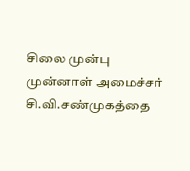சிலை முன்பு முன்னாள் அமைச்சர் சி.வி.சண்முகத்தை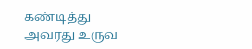கண்டித்து அவரது உருவ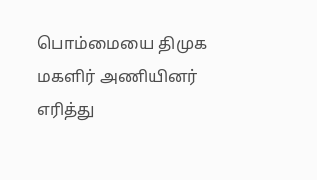பொம்மையை திமுக மகளிர் அணியினர் எரித்து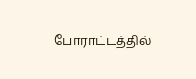போராட்டத்தில்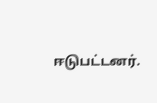ஈடுபட்டனர்.